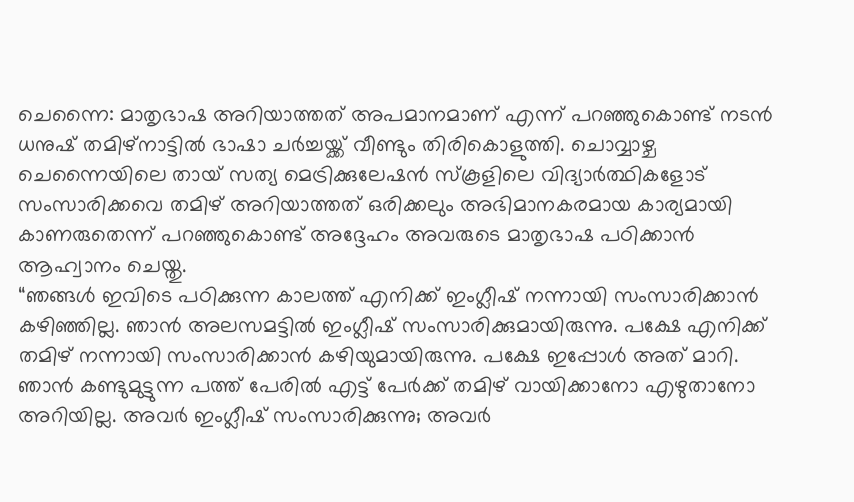ചെന്നൈ: മാതൃഭാഷ അറിയാത്തത് അപമാനമാണ് എന്ന് പറഞ്ഞുകൊണ്ട് നടൻ ധനുഷ് തമിഴ്നാട്ടിൽ ഭാഷാ ചർച്ചയ്ക്ക് വീണ്ടും തിരികൊളുത്തി. ചൊവ്വാഴ്ച ചെന്നൈയിലെ തായ് സത്യ മെട്രിക്കുലേഷൻ സ്കൂളിലെ വിദ്യാർത്ഥികളോട് സംസാരിക്കവെ തമിഴ് അറിയാത്തത് ഒരിക്കലും അഭിമാനകരമായ കാര്യമായി കാണരുതെന്ന് പറഞ്ഞുകൊണ്ട് അദ്ദേഹം അവരുടെ മാതൃഭാഷ പഠിക്കാൻ ആഹ്വാനം ചെയ്തു.
“ഞങ്ങൾ ഇവിടെ പഠിക്കുന്ന കാലത്ത് എനിക്ക് ഇംഗ്ലീഷ് നന്നായി സംസാരിക്കാൻ കഴിഞ്ഞില്ല. ഞാൻ അലസമട്ടിൽ ഇംഗ്ലീഷ് സംസാരിക്കുമായിരുന്നു. പക്ഷേ എനിക്ക് തമിഴ് നന്നായി സംസാരിക്കാൻ കഴിയുമായിരുന്നു. പക്ഷേ ഇപ്പോൾ അത് മാറി. ഞാൻ കണ്ടുമുട്ടുന്ന പത്ത് പേരിൽ എട്ട് പേർക്ക് തമിഴ് വായിക്കാനോ എഴുതാനോ അറിയില്ല. അവർ ഇംഗ്ലീഷ് സംസാരിക്കുന്നു; അവർ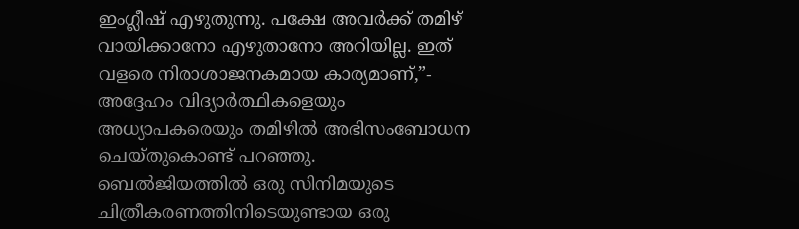ഇംഗ്ലീഷ് എഴുതുന്നു. പക്ഷേ അവർക്ക് തമിഴ് വായിക്കാനോ എഴുതാനോ അറിയില്ല. ഇത് വളരെ നിരാശാജനകമായ കാര്യമാണ്,”- അദ്ദേഹം വിദ്യാർത്ഥികളെയും അധ്യാപകരെയും തമിഴിൽ അഭിസംബോധന ചെയ്തുകൊണ്ട് പറഞ്ഞു.
ബെൽജിയത്തിൽ ഒരു സിനിമയുടെ ചിത്രീകരണത്തിനിടെയുണ്ടായ ഒരു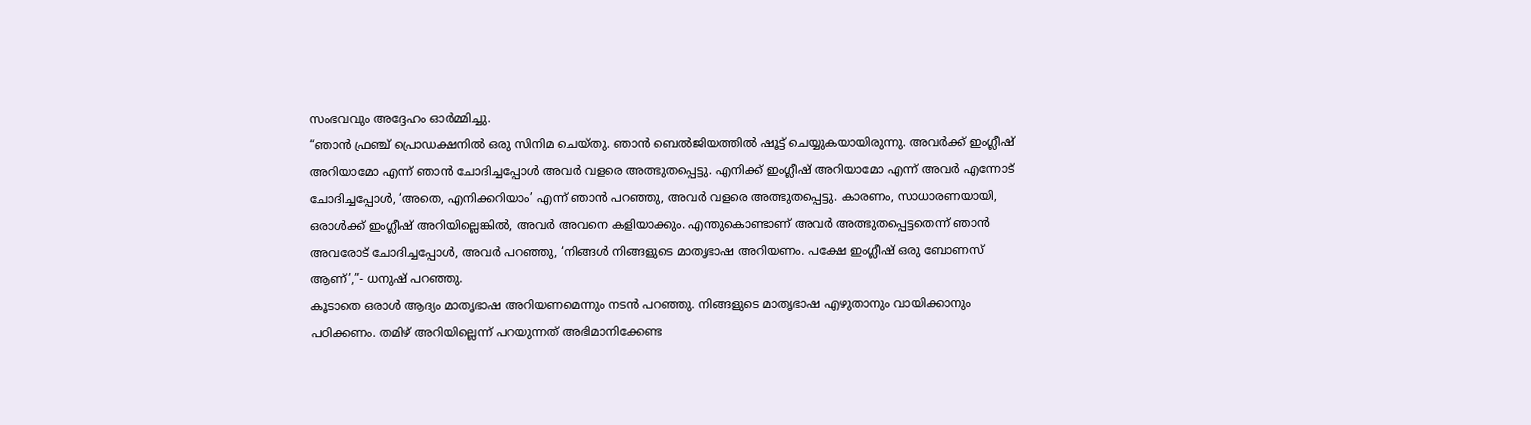സംഭവവും അദ്ദേഹം ഓർമ്മിച്ചു.
“ഞാൻ ഫ്രഞ്ച് പ്രൊഡക്ഷനിൽ ഒരു സിനിമ ചെയ്തു. ഞാൻ ബെൽജിയത്തിൽ ഷൂട്ട് ചെയ്യുകയായിരുന്നു. അവർക്ക് ഇംഗ്ലീഷ് അറിയാമോ എന്ന് ഞാൻ ചോദിച്ചപ്പോൾ അവർ വളരെ അത്ഭുതപ്പെട്ടു. എനിക്ക് ഇംഗ്ലീഷ് അറിയാമോ എന്ന് അവർ എന്നോട് ചോദിച്ചപ്പോൾ, ‘അതെ, എനിക്കറിയാം’ എന്ന് ഞാൻ പറഞ്ഞു, അവർ വളരെ അത്ഭുതപ്പെട്ടു. കാരണം, സാധാരണയായി, ഒരാൾക്ക് ഇംഗ്ലീഷ് അറിയില്ലെങ്കിൽ, അവർ അവനെ കളിയാക്കും. എന്തുകൊണ്ടാണ് അവർ അത്ഭുതപ്പെട്ടതെന്ന് ഞാൻ അവരോട് ചോദിച്ചപ്പോൾ, അവർ പറഞ്ഞു, ‘നിങ്ങൾ നിങ്ങളുടെ മാതൃഭാഷ അറിയണം. പക്ഷേ ഇംഗ്ലീഷ് ഒരു ബോണസ് ആണ്’,”- ധനുഷ് പറഞ്ഞു.
കൂടാതെ ഒരാൾ ആദ്യം മാതൃഭാഷ അറിയണമെന്നും നടൻ പറഞ്ഞു. നിങ്ങളുടെ മാതൃഭാഷ എഴുതാനും വായിക്കാനും പഠിക്കണം. തമിഴ് അറിയില്ലെന്ന് പറയുന്നത് അഭിമാനിക്കേണ്ട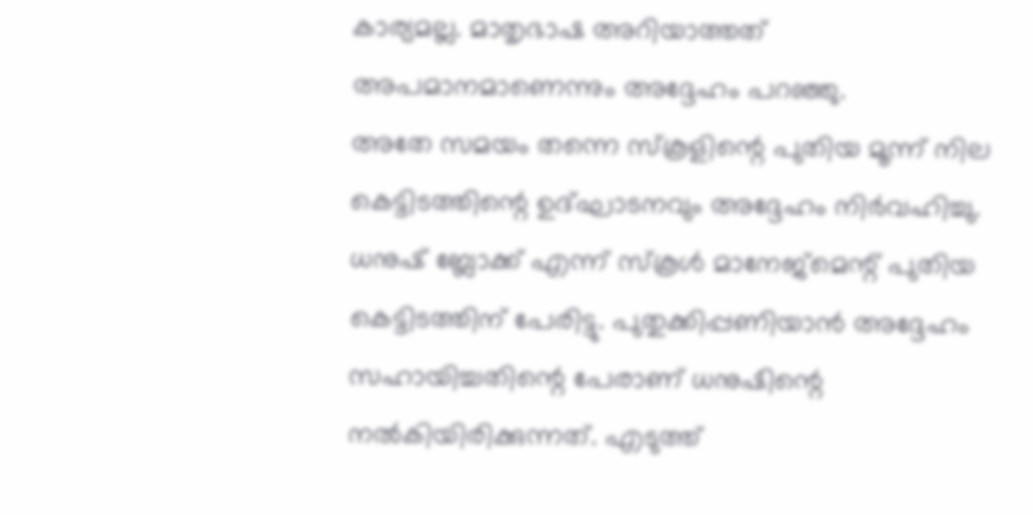കാര്യമല്ല. മാതൃഭാഷ അറിയാത്തത് അപമാനമാണെന്നും അദ്ദേഹം പറഞ്ഞു.
അതേ സമയം തന്നെ സ്കൂളിന്റെ പുതിയ മൂന്ന് നില കെട്ടിടത്തിന്റെ ഉദ്ഘാടനവും അദ്ദേഹം നിർവഹിച്ചു. ധനുഷ് ബ്ലോക്ക് എന്ന് സ്കൂൾ മാനേജ്മെന്റ് പുതിയ കെട്ടിടത്തിന് പേരിട്ടു. പുതുക്കിപ്പണിയാൻ അദ്ദേഹം സഹായിച്ചതിന്റെ പേരാണ് ധനുഷിന്റെ നൽകിയിരിക്കുന്നത്. എടുത്ത്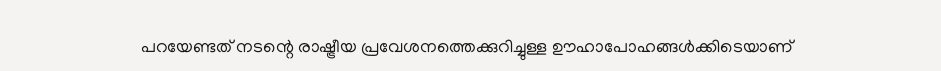പറയേണ്ടത് നടന്റെ രാഷ്ട്രീയ പ്രവേശനത്തെക്കുറിച്ചുള്ള ഊഹാപോഹങ്ങൾക്കിടെയാണ്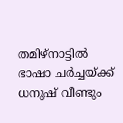തമിഴ്നാട്ടിൽ ഭാഷാ ചർച്ചയ്ക്ക് ധനുഷ് വീണ്ടും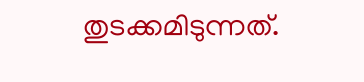തുടക്കമിടുന്നത്.